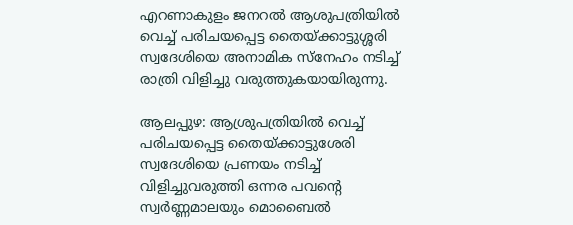എറണാകുളം ജനറൽ ആശുപത്രിയിൽ വെച്ച് പരിചയപ്പെട്ട തൈയ്ക്കാട്ടുശ്ശരി സ്വദേശിയെ അനാമിക സ്നേഹം നടിച്ച് രാത്രി വിളിച്ചു വരുത്തുകയായിരുന്നു.

ആലപ്പുഴ: ആശ്രുപത്രിയിൽ വെച്ച് പരിചയപ്പെട്ട തൈയ്ക്കാട്ടുശേരി സ്വദേശിയെ പ്രണയം നടിച്ച് വിളിച്ചുവരുത്തി ഒന്നര പവന്‍റെ സ്വർണ്ണമാലയും മൊബൈൽ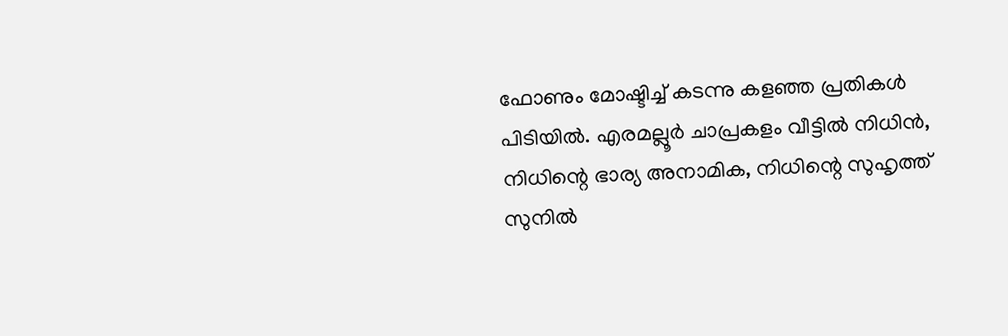ഫോണും മോഷ്ടിച്ച് കടന്നു കളഞ്ഞ പ്രതികൾ പിടിയില്‍. എരമല്ലൂർ ചാപ്രകളം വീട്ടിൽ നിധിൻ, നിധിന്റെ ഭാര്യ അനാമിക, നിധിന്റെ സുഹൃത്ത് സുനിൽ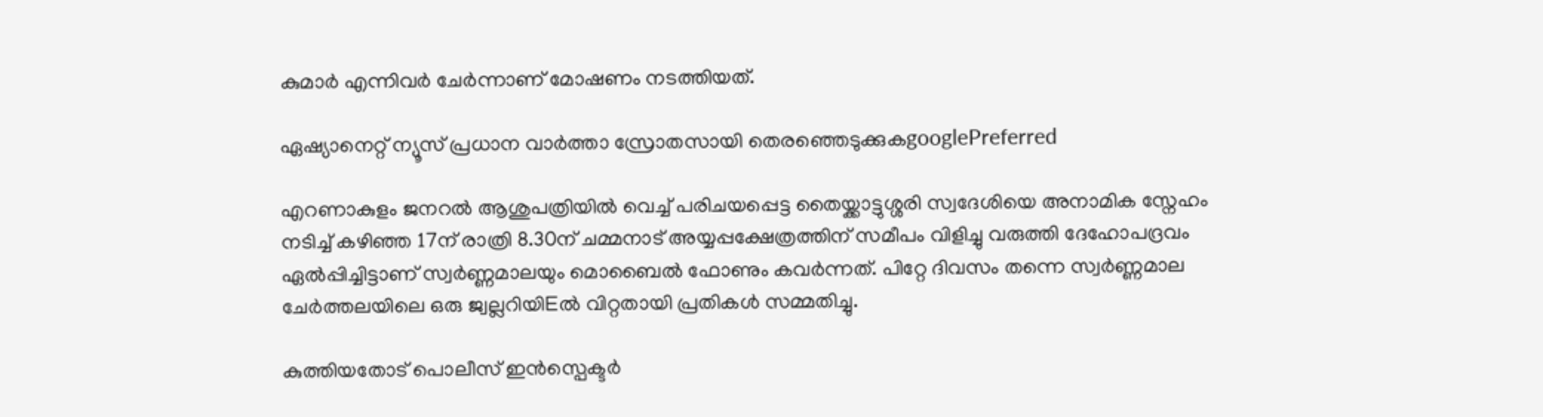കുമാര്‍ എന്നിവര്‍ ചേർന്നാണ് മോഷണം നടത്തിയത്.

ഏഷ്യാനെറ്റ് ന്യൂസ് പ്രധാന വാർത്താ സ്രോതസായി തെരഞ്ഞെടുക്കുകgooglePreferred

എറണാകുളം ജനറൽ ആശുപത്രിയിൽ വെച്ച് പരിചയപ്പെട്ട തൈയ്ക്കാട്ടുശ്ശരി സ്വദേശിയെ അനാമിക സ്നേഹം നടിച്ച് കഴിഞ്ഞ 17ന് രാത്രി 8.30ന് ചമ്മനാട് അയ്യപ്പക്ഷേത്രത്തിന് സമീപം വിളിച്ചു വരുത്തി ദേഹോപദ്രവം ഏൽപ്പിച്ചിട്ടാണ് സ്വർണ്ണമാലയും മൊബൈൽ ഫോണും കവർന്നത്. പിറ്റേ ദിവസം തന്നെ സ്വർണ്ണമാല ചേർത്തലയിലെ ഒരു ജ്വല്ലറിയിEൽ വിറ്റതായി പ്രതികൾ സമ്മതിച്ചു.

കുത്തിയതോട് പൊലീസ് ഇൻസ്പെക്ടർ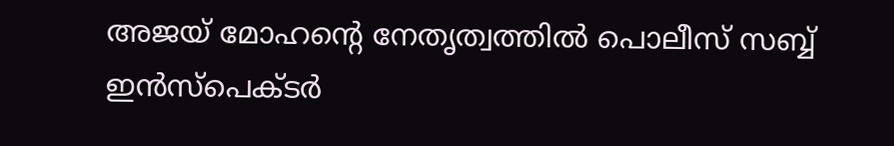അജയ് മോഹന്റെ നേതൃത്വത്തിൽ പൊലീസ് സബ്ബ് ഇൻസ്പെക്ടർ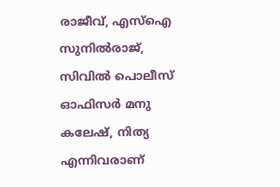രാജീവ്, എസ്ഐ സുനിൽരാജ്, സിവിൽ പൊലീസ് ഓഫിസര്‍ മനു കലേഷ്, നിത്യ എന്നിവരാണ്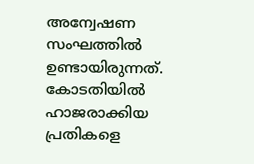അന്വേഷണ സംഘത്തിൽ ഉണ്ടായിരുന്നത്. കോടതിയിൽ ഹാജരാക്കിയ പ്രതികളെ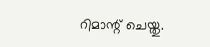റിമാന്റ് ചെയ്തു.